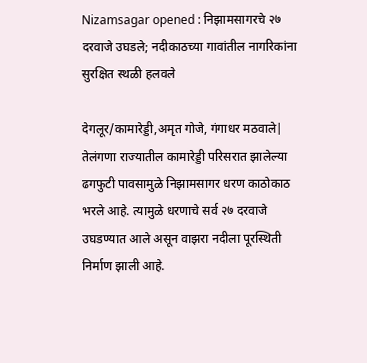Nizamsagar opened : निझामसागरचे २७ दरवाजे उघडले; नदीकाठच्या गावांतील नागरिकांना सुरक्षित स्थळी हलवले

देगलूर/कामारेड्डी,अमृत गोजे, गंगाधर मठवाले| तेलंगणा राज्यातील कामारेड्डी परिसरात झालेल्या ढगफुटी पावसामुळे निझामसागर धरण काठोकाठ भरले आहे. त्यामुळे धरणाचे सर्व २७ दरवाजे उघडण्यात आले असून वाझरा नदीला पूरस्थिती निर्माण झाली आहे.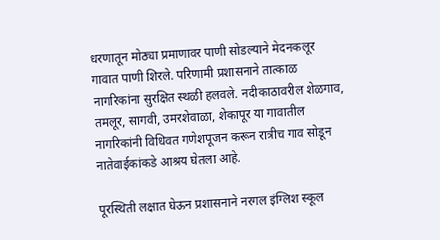धरणातून मोठ्या प्रमाणावर पाणी सोडल्याने मेदनकलूर गावात पाणी शिरले. परिणामी प्रशासनाने तात्काळ नागरिकांना सुरक्षित स्थळी हलवले. नदीकाठावरील शेळगाव, तमलूर, सागवी, उमरशेवाळा, शेकापूर या गावातील नागरिकांनी विधिवत गणेशपूजन करून रात्रीच गाव सोडून नातेवाईकांकडे आश्रय घेतला आहे.

पूरस्थिती लक्षात घेऊन प्रशासनाने नरगल इंग्लिश स्कूल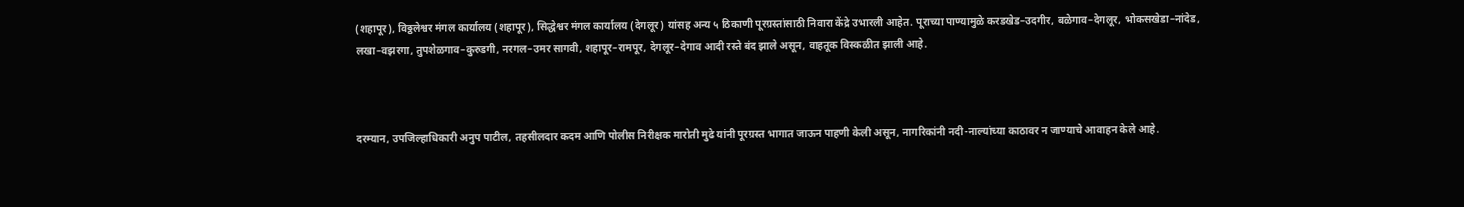(शहापूर), विठ्ठलेश्वर मंगल कार्यालय (शहापूर), सिद्धेश्वर मंगल कार्यालय (देगलूर) यांसह अन्य ५ ठिकाणी पूरग्रस्तांसाठी निवारा केंद्रे उभारली आहेत. पूराच्या पाण्यामुळे करडखेड–उदगीर, बळेगाव–देगलूर, भोकसखेडा–नांदेड, लखा–वझरगा, तुपशेळगाव–कुरुडगी, नरगल–उमर सागवी, शहापूर–रामपूर, देगलूर–देगाव आदी रस्ते बंद झाले असून, वाहतूक विस्कळीत झाली आहे.



दरम्यान, उपजिल्हाधिकारी अनुप पाटील, तहसीलदार कदम आणि पोलीस निरीक्षक मारोती मुढे यांनी पूरग्रस्त भागात जाऊन पाहणी केली असून, नागरिकांनी नदी-नाल्यांच्या काठावर न जाण्याचे आवाहन केले आहे.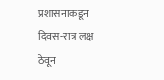प्रशासनाकडून दिवस-रात्र लक्ष ठेवून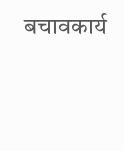बचावकार्य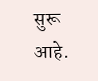सुरू आहे.